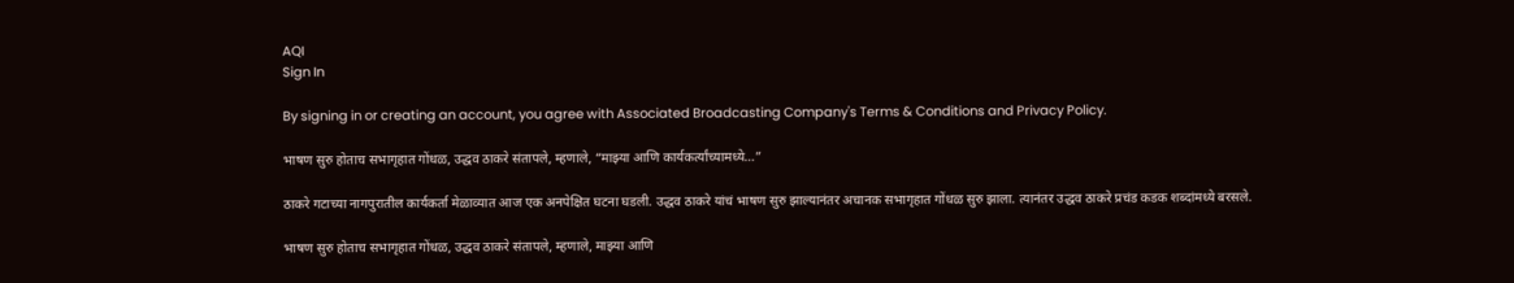AQI
Sign In

By signing in or creating an account, you agree with Associated Broadcasting Company's Terms & Conditions and Privacy Policy.

भाषण सुरु होताच सभागृहात गोंधळ, उद्धव ठाकरे संतापले, म्हणाले, “माझ्या आणि कार्यकर्त्यांच्यामध्ये…”

ठाकरे गटाच्या नागपुरातील कार्यकर्ता मेळाव्यात आज एक अनपेक्षित घटना घडली. उद्धव ठाकरे यांचं भाषण सुरु झाल्यानंतर अचानक सभागृहात गोंधळ सुरु झाला. त्यानंतर उद्धव ठाकरे प्रचंड कडक शब्दांमध्ये बरसले.

भाषण सुरु होताच सभागृहात गोंधळ, उद्धव ठाकरे संतापले, म्हणाले, माझ्या आणि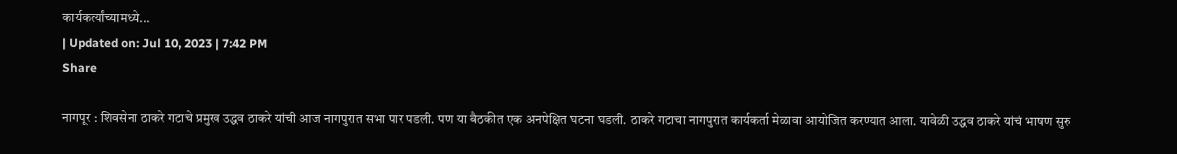कार्यकर्त्यांच्यामध्ये...
| Updated on: Jul 10, 2023 | 7:42 PM
Share

नागपूर : शिवसेना ठाकरे गटाचे प्रमुख उद्धव ठाकरे यांची आज नागपुरात सभा पार पडली. पण या बैठकीत एक अनपेक्षित घटना घडली. ठाकरे गटाचा नागपुरात कार्यकर्ता मेळावा आयोजित करण्यात आला. यावेळी उद्धव ठाकरे यांचं भाषण सुरु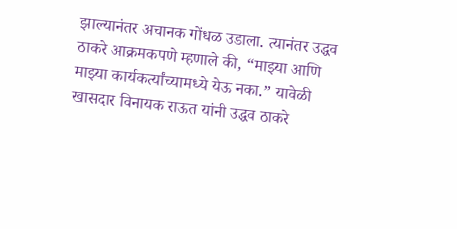झाल्यानंतर अचानक गोंधळ उडाला. त्यानंतर उद्धव ठाकरे आक्रमकपणे म्हणाले की, “माझ्या आणि माझ्या कार्यकर्त्यांच्यामध्ये येऊ नका.” यावेळी खासदार विनायक राऊत यांनी उद्धव ठाकरे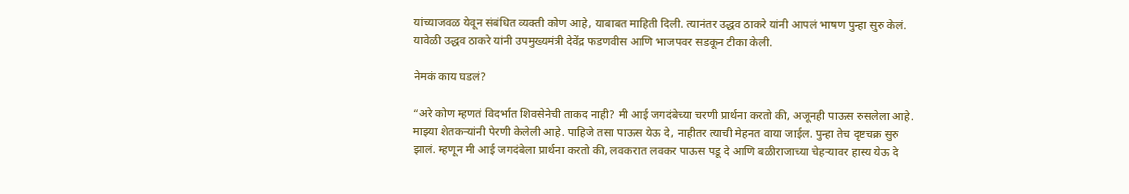यांच्याजवळ येवून संबंधित व्यक्ती कोण आहे, याबाबत माहिती दिली. त्यानंतर उद्धव ठाकरे यांनी आपलं भाषण पुन्हा सुरु केलं. यावेळी उद्धव ठाकरे यांनी उपमुख्यमंत्री देवेंद्र फडणवीस आणि भाजपवर सडकून टीका केली.

नेमकं काय घडलं?

“अरे कोण म्हणतं विदर्भात शिवसेनेची ताकद नाही? मी आई जगदंबेच्या चरणी प्रार्थना करतो की, अजूनही पाऊस रुसलेला आहे. माझ्या शेतकऱ्यांनी पेरणी केलेली आहे. पाहिजे तसा पाऊस येऊ दे, नाहीतर त्याची मेहनत वाया जाईल. पुन्हा तेच दृष्टचक्र सुरु झालं. म्हणून मी आई जगदंबेला प्रार्थना करतो की, लवकरात लवकर पाऊस पडू दे आणि बळीराजाच्या चेहऱ्यावर हास्य येऊ दे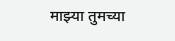माझ्या तुमच्या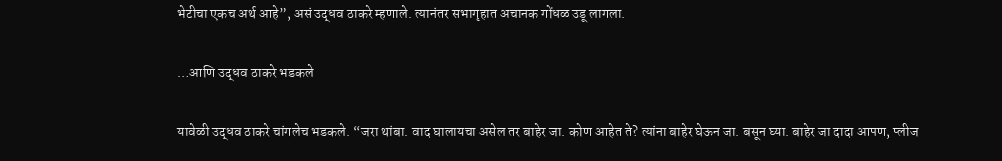भेटीचा एकच अर्थ आहे”, असं उद्धव ठाकरे म्हणाले. त्यानंतर सभागृहात अचानक गोंधळ उडू लागला.

…आणि उद्धव ठाकरे भडकले

यावेळी उद्धव ठाकरे चांगलेच भडकले. “जरा थांबा. वाद घालायचा असेल तर बाहेर जा. कोण आहेत ते? त्यांना बाहेर घेऊन जा. बसून घ्या. बाहेर जा दादा आपण, प्लीज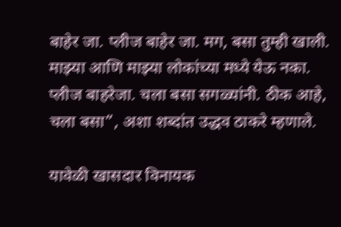बाहेर जा. प्लीज बाहेर जा. मग, बसा तुम्ही खाली. माझ्या आणि माझ्या लोकांच्या मध्ये येऊ नका. प्लीज बाहरेजा. चला बसा सगळ्यांनी. ठीक आहे, चला बसा”, अशा शब्दांत उद्धव ठाकरे म्हणाले.

यावेळी खासदार विनायक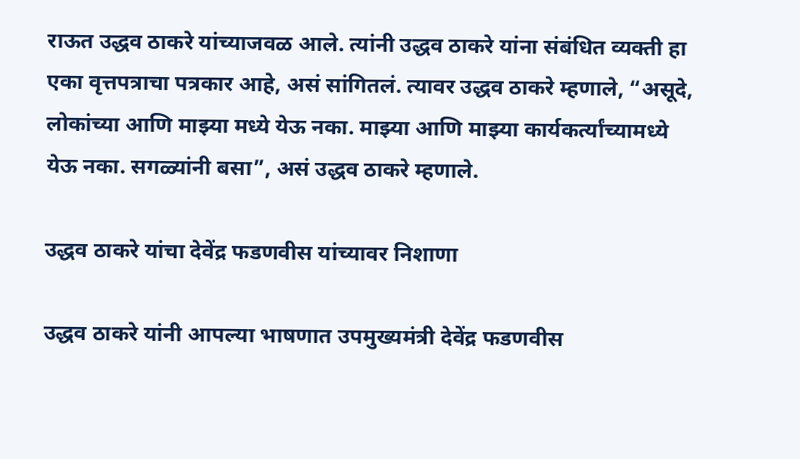राऊत उद्धव ठाकरे यांच्याजवळ आले. त्यांनी उद्धव ठाकरे यांना संबंधित व्यक्ती हा एका वृत्तपत्राचा पत्रकार आहे, असं सांगितलं. त्यावर उद्धव ठाकरे म्हणाले, “असूदे, लोकांच्या आणि माझ्या मध्ये येऊ नका. माझ्या आणि माझ्या कार्यकर्त्यांच्यामध्ये येऊ नका. सगळ्यांनी बसा”, असं उद्धव ठाकरे म्हणाले.

उद्धव ठाकरे यांचा देवेंद्र फडणवीस यांच्यावर निशाणा

उद्धव ठाकरे यांनी आपल्या भाषणात उपमुख्यमंत्री देवेंद्र फडणवीस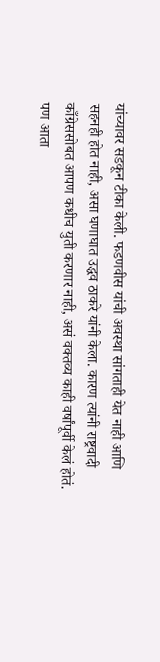यांच्यावर सडकून टीका केली. फडणवीस यांची अवस्था सांगताही येत नाही आणि सहनही होत नाही, असा घणाघात उद्धव ठाकरे यांनी केला. कारण त्यांनी राष्ट्रवादी काँग्रेससोबत आपण कधीच युती करणार नाही, असं वक्तव्य काही वर्षांपूर्वी केलं होतं. पण आता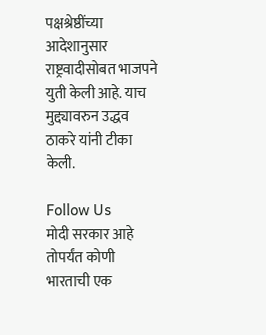पक्षश्रेष्ठींच्या आदेशानुसार राष्ट्रवादीसोबत भाजपने युती केली आहे. याच मुद्द्यावरुन उद्धव ठाकरे यांनी टीका केली.

Follow Us
मोदी सरकार आहे तोपर्यंत कोणी भारताची एक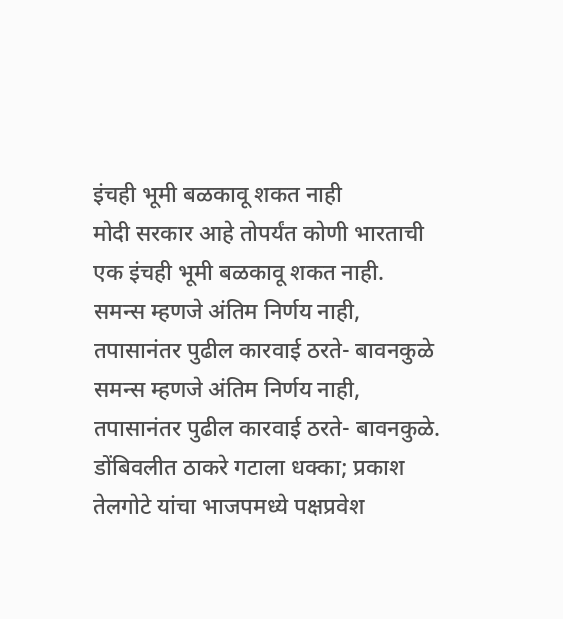इंचही भूमी बळकावू शकत नाही
मोदी सरकार आहे तोपर्यंत कोणी भारताची एक इंचही भूमी बळकावू शकत नाही.
समन्स म्हणजे अंतिम निर्णय नाही, तपासानंतर पुढील कारवाई ठरते- बावनकुळे
समन्स म्हणजे अंतिम निर्णय नाही, तपासानंतर पुढील कारवाई ठरते- बावनकुळे.
डोंबिवलीत ठाकरे गटाला धक्का; प्रकाश तेलगोटे यांचा भाजपमध्ये पक्षप्रवेश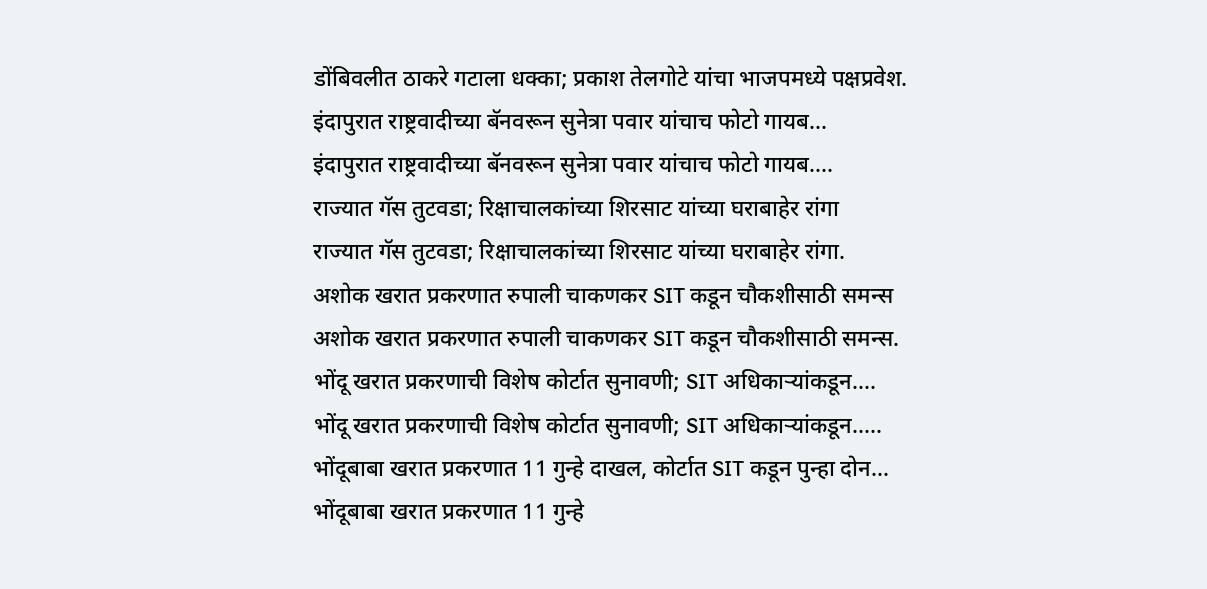डोंबिवलीत ठाकरे गटाला धक्का; प्रकाश तेलगोटे यांचा भाजपमध्ये पक्षप्रवेश.
इंदापुरात राष्ट्रवादीच्या बॅनवरून सुनेत्रा पवार यांचाच फोटो गायब...
इंदापुरात राष्ट्रवादीच्या बॅनवरून सुनेत्रा पवार यांचाच फोटो गायब....
राज्यात गॅस तुटवडा; रिक्षाचालकांच्या शिरसाट यांच्या घराबाहेर रांगा
राज्यात गॅस तुटवडा; रिक्षाचालकांच्या शिरसाट यांच्या घराबाहेर रांगा.
अशोक खरात प्रकरणात रुपाली चाकणकर SIT कडून चौकशीसाठी समन्स
अशोक खरात प्रकरणात रुपाली चाकणकर SIT कडून चौकशीसाठी समन्स.
भोंदू खरात प्रकरणाची विशेष कोर्टात सुनावणी; SIT अधिकाऱ्यांकडून....
भोंदू खरात प्रकरणाची विशेष कोर्टात सुनावणी; SIT अधिकाऱ्यांकडून.....
भोंदूबाबा खरात प्रकरणात 11 गुन्हे दाखल, कोर्टात SIT कडून पुन्हा दोन...
भोंदूबाबा खरात प्रकरणात 11 गुन्हे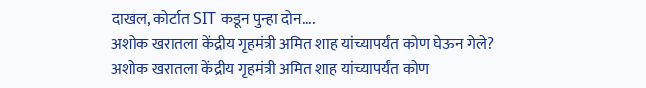दाखल, कोर्टात SIT कडून पुन्हा दोन....
अशोक खरातला केंद्रीय गृहमंत्री अमित शाह यांच्यापर्यंत कोण घेऊन गेले?
अशोक खरातला केंद्रीय गृहमंत्री अमित शाह यांच्यापर्यंत कोण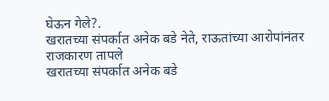घेऊन गेले?.
खरातच्या संपर्कात अनेक बडे नेते, राऊतांच्या आरोपांनंतर राजकारण तापले
खरातच्या संपर्कात अनेक बडे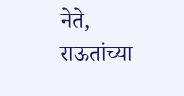नेते, राऊतांच्या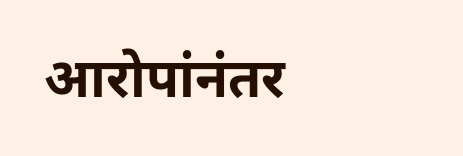आरोपांनंतर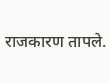राजकारण तापले.